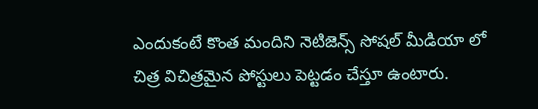ఎందుకంటే కొంత మందిని నెటిజెన్స్ సోషల్ మీడియా లో చిత్ర విచిత్రమైన పోస్టులు పెట్టడం చేస్తూ ఉంటారు.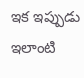ఇక ఇప్పుడు ఇలాంటి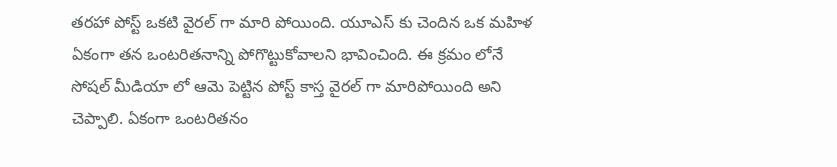తరహా పోస్ట్ ఒకటి వైరల్ గా మారి పోయింది. యూఎస్ కు చెందిన ఒక మహిళ ఏకంగా తన ఒంటరితనాన్ని పోగొట్టుకోవాలని భావించింది. ఈ క్రమం లోనే సోషల్ మీడియా లో ఆమె పెట్టిన పోస్ట్ కాస్త వైరల్ గా మారిపోయింది అని చెప్పాలి. ఏకంగా ఒంటరితనం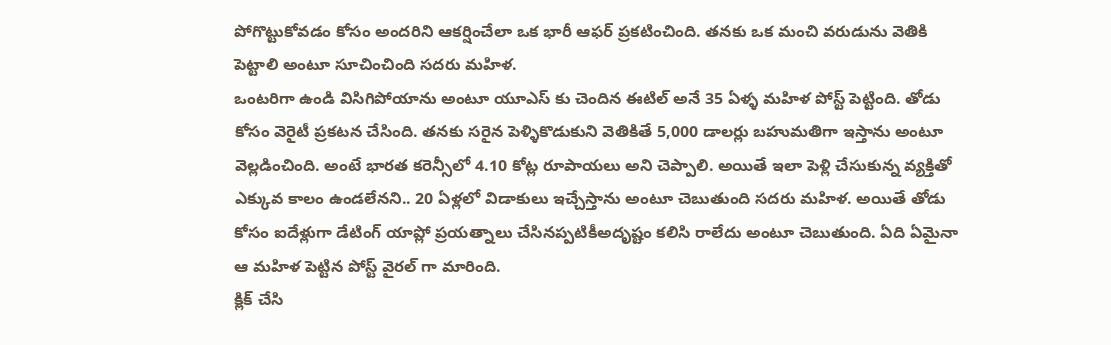పోగొట్టుకోవడం కోసం అందరిని ఆకర్షించేలా ఒక భారీ ఆఫర్ ప్రకటించింది. తనకు ఒక మంచి వరుడును వెతికి పెట్టాలి అంటూ సూచించింది సదరు మహిళ.
ఒంటరిగా ఉండి విసిగిపోయాను అంటూ యూఎస్ కు చెందిన ఈటిల్ అనే 35 ఏళ్ళ మహిళ పోస్ట్ పెట్టింది. తోడు కోసం వెరైటీ ప్రకటన చేసింది. తనకు సరైన పెళ్ళికొడుకుని వెతికితే 5,000 డాలర్లు బహుమతిగా ఇస్తాను అంటూ వెల్లడించింది. అంటే భారత కరెన్సీలో 4.10 కోట్ల రూపాయలు అని చెప్పాలి. అయితే ఇలా పెళ్లి చేసుకున్న వ్యక్తితో ఎక్కువ కాలం ఉండలేనని.. 20 ఏళ్లలో విడాకులు ఇచ్చేస్తాను అంటూ చెబుతుంది సదరు మహిళ. అయితే తోడు కోసం ఐదేళ్లుగా డేటింగ్ యాప్లో ప్రయత్నాలు చేసినప్పటికీఅదృష్టం కలిసి రాలేదు అంటూ చెబుతుంది. ఏది ఏమైనా ఆ మహిళ పెట్టిన పోస్ట్ వైరల్ గా మారింది.
క్లిక్ చేసి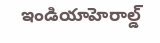ఇండియాహెరాల్డ్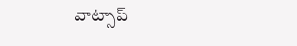వాట్సాప్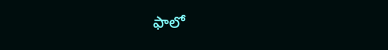ఫాలో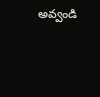అవ్వండి